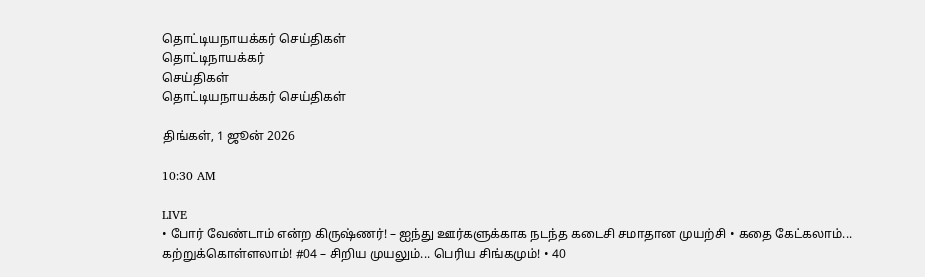தொட்டியநாயக்கர் செய்திகள்
தொட்டிநாயக்கர்
செய்திகள்
தொட்டியநாயக்கர் செய்திகள்

திங்கள், 1 ஜூன் 2026

10:30 AM

LIVE
• போர் வேண்டாம் என்ற கிருஷ்ணர்! – ஐந்து ஊர்களுக்காக நடந்த கடைசி சமாதான முயற்சி • கதை கேட்கலாம்... கற்றுக்கொள்ளலாம்! #04 – சிறிய முயலும்... பெரிய சிங்கமும்! • 40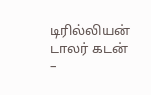டிரில்லியன் டாலர் கடன் –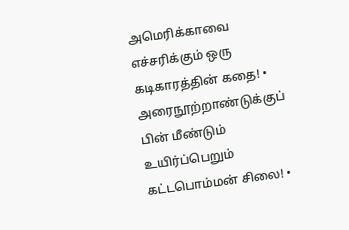அமெரிக்காவை எச்சரிக்கும் ஒரு கடிகாரத்தின் கதை! • அரைநூற்றாண்டுக்குப் பின் மீண்டும் உயிர்ப்பெறும் கட்டபொம்மன் சிலை! •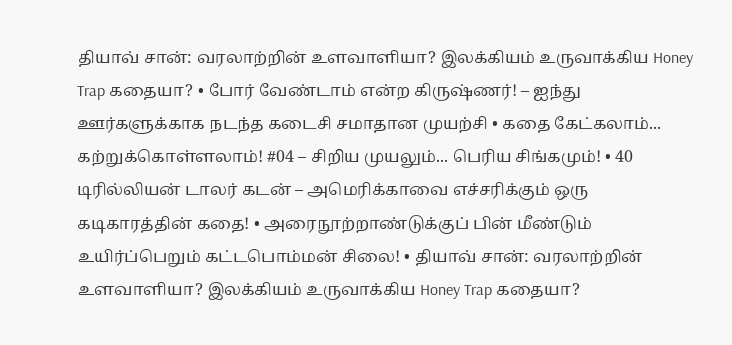தியாவ் சான்: வரலாற்றின் உளவாளியா? இலக்கியம் உருவாக்கிய Honey Trap கதையா? • போர் வேண்டாம் என்ற கிருஷ்ணர்! – ஐந்து ஊர்களுக்காக நடந்த கடைசி சமாதான முயற்சி • கதை கேட்கலாம்... கற்றுக்கொள்ளலாம்! #04 – சிறிய முயலும்... பெரிய சிங்கமும்! • 40 டிரில்லியன் டாலர் கடன் – அமெரிக்காவை எச்சரிக்கும் ஒரு கடிகாரத்தின் கதை! • அரைநூற்றாண்டுக்குப் பின் மீண்டும் உயிர்ப்பெறும் கட்டபொம்மன் சிலை! • தியாவ் சான்: வரலாற்றின் உளவாளியா? இலக்கியம் உருவாக்கிய Honey Trap கதையா?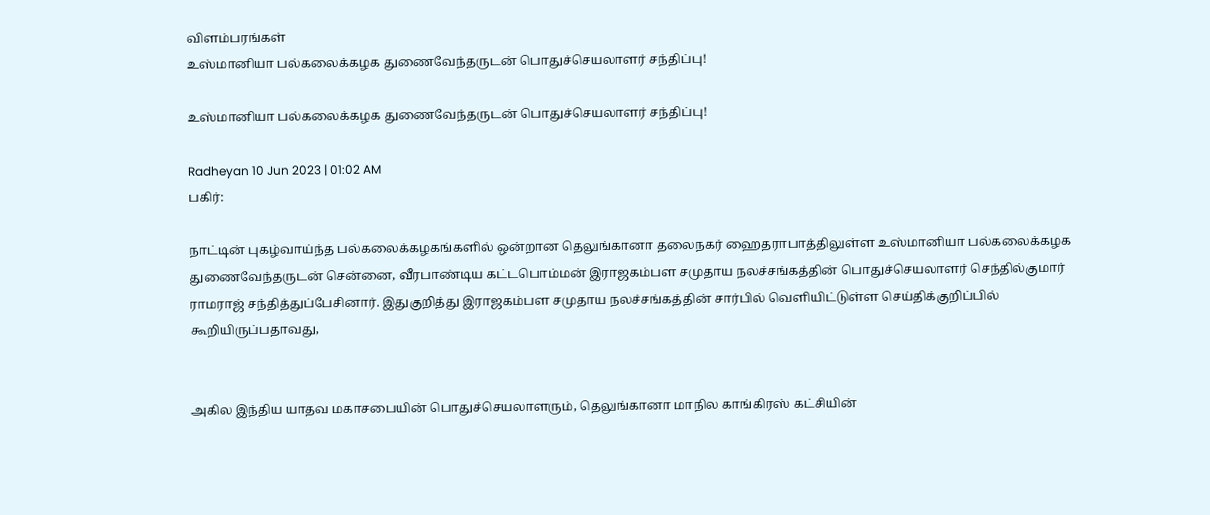விளம்பரங்கள்
உஸ்மானியா பல்கலைக்கழக துணைவேந்தருடன் பொதுச்செயலாளர் சந்திப்பு!

உஸ்மானியா பல்கலைக்கழக துணைவேந்தருடன் பொதுச்செயலாளர் சந்திப்பு!

Radheyan 10 Jun 2023 | 01:02 AM
பகிர்:

நாட்டின் புகழ்வாய்ந்த பல்கலைக்கழகங்களில் ஒன்றான தெலுங்கானா தலைநகர் ஹைதராபாத்திலுள்ள உஸ்மானியா பல்கலைக்கழக துணைவேந்தருடன் சென்னை, வீரபாண்டிய கட்டபொம்மன் இராஜகம்பள சமுதாய நலச்சங்கத்தின் பொதுச்செயலாளர் செந்தில்குமார் ராமராஜ் சந்தித்துப்பேசினார். இதுகுறித்து இராஜகம்பள சமுதாய நலச்சங்கத்தின் சார்பில் வெளியிட்டுள்ள செய்திக்குறிப்பில் கூறியிருப்பதாவது,


அகில இந்திய யாதவ மகாசபையின் பொதுச்செயலாளரும், தெலுங்கானா மாநில காங்கிரஸ் கட்சியின்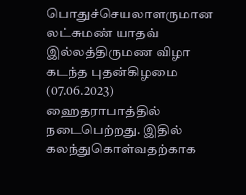பொதுச்செயலாளருமான லட்சுமண் யாதவ் இல்லத்திருமண விழா கடந்த புதன்கிழமை (07.06.2023) ஹைதராபாத்தில் நடைபெற்றது. இதில் கலந்துகொள்வதற்காக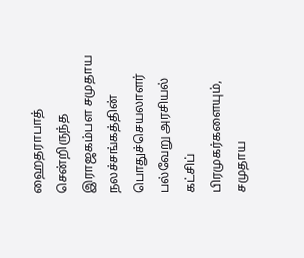ஹைதராபாத் சென்றிருந்த இராஜகம்பள சமுதாய நலச்சங்கத்தின் பொதுச்செயலாளர் பல்வேறு அரசியல் கட்சிப் பிரமுகர்களையும், சமுதாய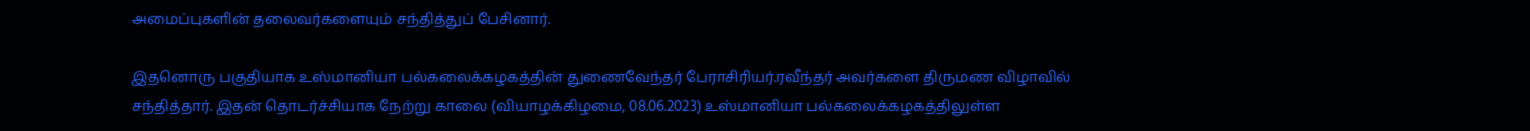அமைப்புகளின் தலைவர்களையும் சந்தித்துப் பேசினார்.

இதனொரு பகுதியாக உஸ்மானியா பல்கலைக்கழகத்தின் துணைவேந்தர் பேராசிரியர்.ரவீந்தர் அவர்களை திருமண விழாவில் சந்தித்தார். இதன் தொடர்ச்சியாக நேற்று காலை (வியாழக்கிழமை, 08.06.2023) உஸ்மானியா பல்கலைக்கழகத்திலுள்ள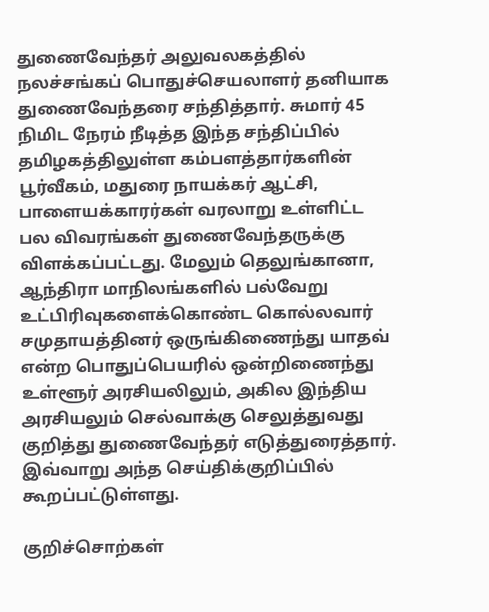துணைவேந்தர் அலுவலகத்தில் நலச்சங்கப் பொதுச்செயலாளர் தனியாக துணைவேந்தரை சந்தித்தார். சுமார் 45 நிமிட நேரம் நீடித்த இந்த சந்திப்பில் தமிழகத்திலுள்ள கம்பளத்தார்களின் பூர்வீகம், மதுரை நாயக்கர் ஆட்சி, பாளையக்காரர்கள் வரலாறு உள்ளிட்ட பல விவரங்கள் துணைவேந்தருக்கு விளக்கப்பட்டது. மேலும் தெலுங்கானா, ஆந்திரா மாநிலங்களில் பல்வேறு உட்பிரிவுகளைக்கொண்ட கொல்லவார் சமுதாயத்தினர் ஒருங்கிணைந்து யாதவ் என்ற பொதுப்பெயரில் ஒன்றிணைந்து உள்ளூர் அரசியலிலும், அகில இந்திய அரசியலும் செல்வாக்கு செலுத்துவது குறித்து துணைவேந்தர் எடுத்துரைத்தார். இவ்வாறு அந்த செய்திக்குறிப்பில் கூறப்பட்டுள்ளது.

குறிச்சொற்கள்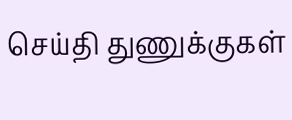செய்தி துணுக்குகள்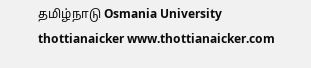தமிழ்நாடு Osmania University thottianaicker www.thottianaicker.com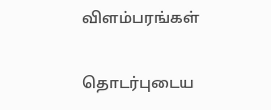விளம்பரங்கள்

தொடர்புடைய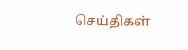செய்திகள்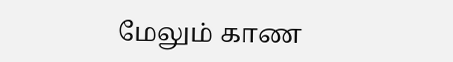மேலும் காண